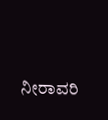ನೀರಾವರಿ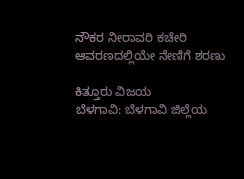ನೌಕರ ನೀರಾವರಿ ಕಚೇರಿ ಆವರಣದಲ್ಲಿಯೇ ನೇಣಿಗೆ ಶರಣು

ಕಿತ್ತೂರು ವಿಜಯ
ಬೆಳಗಾವಿ: ಬೆಳಗಾವಿ ಜಿಲ್ಲೆಯ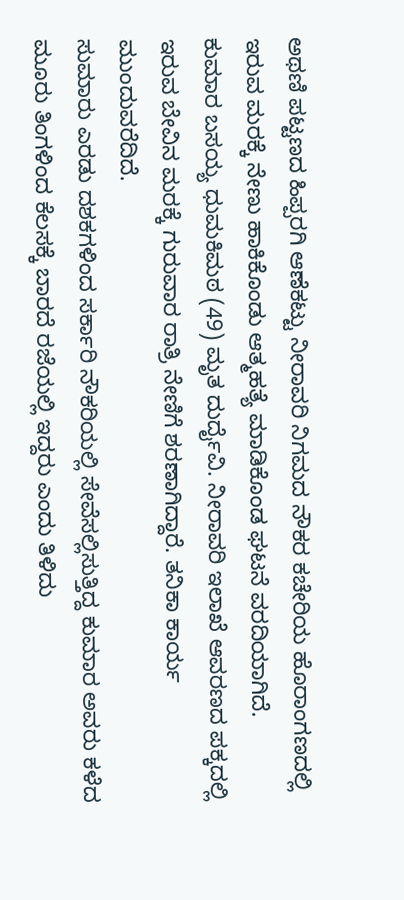ಅಥಣಿ ಪಟ್ಟಣದ ಹಿಪ್ಪರಗಿ ಆಣೆಕಟ್ಟು ನೀರಾವರಿ ನಿಗಮದ ನೌಕರ ಕಚೇರಿಯ ಹೊರಾಂಗಣದಲ್ಲಿ ಇರುವ ಮರಕ್ಕೆ ನೇಣು ಹಾಕಿಕೊಂಡು ಆತ್ಮಹತ್ಯೆ ಮಾಡಿಕೊಂಡ ಘಟನೆ ವರದಿಯಾಗಿದೆ.
ಕುಮಾರ ಬಸಯ್ಯ ಧುಮಕಿಮಠ (49) ಮೃತ ದುರ್ದೈವಿ. ನೀರಾವರಿ ಇಲಾಖೆ ಆವರಣದ ಪಕ್ಕದಲ್ಲಿ ಇರುವ ಬೇವಿನ ಮರಕ್ಕೆ ಗುರುವಾರ ರಾತ್ರಿ ನೇಣಿಗೆ ಶರಣಾಗಿದ್ದಾರೆ. ತನಿಕಾ ಕಾರ್ಯ ಮುಂದುವರೆದಿದೆ.
ಸುಮಾರು ಎರಡು ದಶಕಗಳಿಂದ ಸರ್ಕಾರಿ ನೌಕರಿಯಲ್ಲಿ ಸೇವೆಸಲ್ಲಿಸುತ್ತಿದ್ದ ಕುಮಾರ ಅವರು ಕಳೆದ ಮೂರು ತಿಂಗಳಿಂದ ಕೆಲಸಕ್ಕೆ ಬಾರದೆ ರಜೆಯಲ್ಲಿ ಇದ್ದರು ಎಂದು ತಿಳಿದು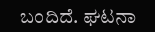ಬಂದಿದೆ. ಘಟನಾ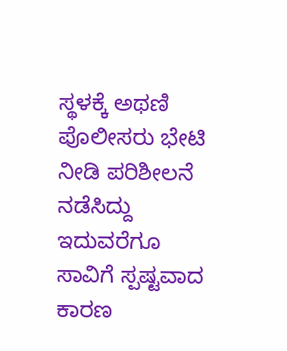ಸ್ಥಳಕ್ಕೆ ಅಥಣಿ ಪೊಲೀಸರು ಭೇಟಿ ನೀಡಿ ಪರಿಶೀಲನೆ ನಡೆಸಿದ್ದು ಇದುವರೆಗೂ ಸಾವಿಗೆ ಸ್ಪಷ್ಟವಾದ ಕಾರಣ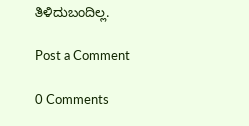ತಿಳಿದುಬಂದಿಲ್ಲ.

Post a Comment

0 Comments